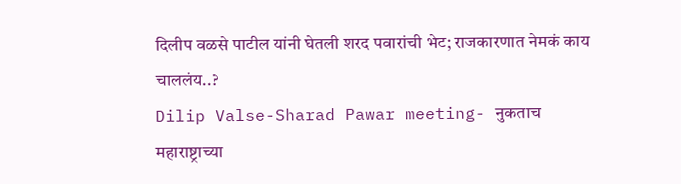दिलीप वळसे पाटील यांनी घेतली शरद पवारांची भेट; राजकारणात नेमकं काय चाललंय..?
Dilip Valse-Sharad Pawar meeting- नुकताच महाराष्ट्राच्या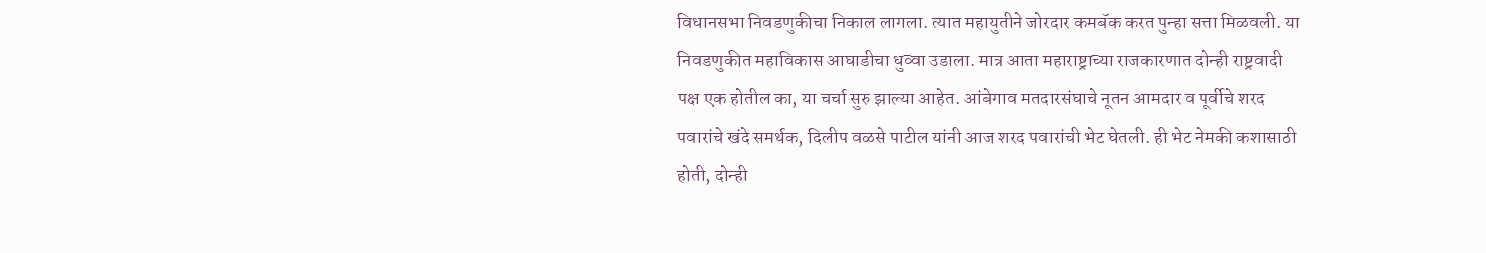विधानसभा निवडणुकीचा निकाल लागला. त्यात महायुतीने जोरदार कमबॅक करत पुन्हा सत्ता मिळवली. या निवडणुकीत महाविकास आघाडीचा धुव्वा उडाला. मात्र आता महाराष्ट्राच्या राजकारणात दोन्ही राष्ट्रवादी पक्ष एक होतील का, या चर्चा सुरु झाल्या आहेत. आंबेगाव मतदारसंघाचे नूतन आमदार व पूर्वीचे शरद पवारांचे खंदे समर्थक, दिलीप वळसे पाटील यांनी आज शरद पवारांची भेट घेतली. ही भेट नेमकी कशासाठी होती, दोन्ही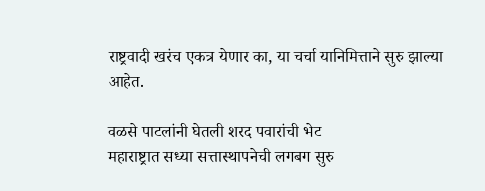राष्ट्रवादी खरंच एकत्र येणार का, या चर्चा यानिमित्ताने सुरु झाल्या आहेत.

वळसे पाटलांनी घेतली शरद पवारांची भेट
महाराष्ट्रात सध्या सत्तास्थापनेची लगबग सुरु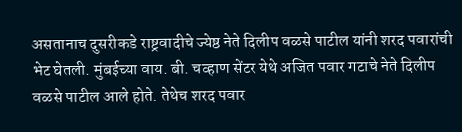असतानाच दुसरीकडे राष्ट्रवादीचे ज्येष्ठ नेते दिलीप वळसे पाटील यांनी शरद पवारांची भेट घेतली. मुंबईच्या वाय. बी. चव्हाण सेंटर येथे अजित पवार गटाचे नेते दिलीप वळसे पाटील आले होते. तेथेच शरद पवार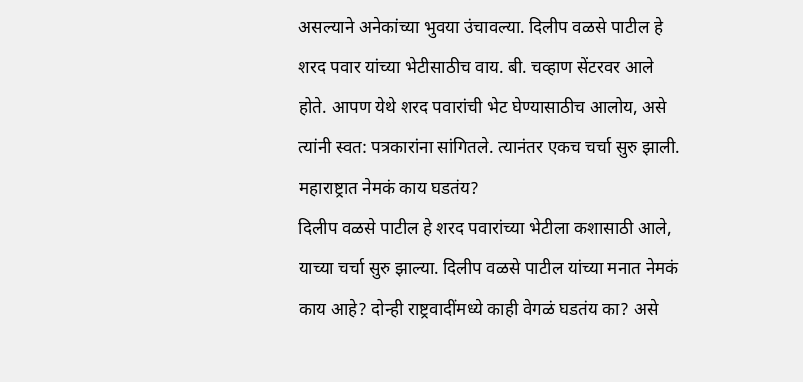असल्याने अनेकांच्या भुवया उंचावल्या. दिलीप वळसे पाटील हे शरद पवार यांच्या भेटीसाठीच वाय. बी. चव्हाण सेंटरवर आले होते. आपण येथे शरद पवारांची भेट घेण्यासाठीच आलोय, असे त्यांनी स्वत: पत्रकारांना सांगितले. त्यानंतर एकच चर्चा सुरु झाली.
महाराष्ट्रात नेमकं काय घडतंय?
दिलीप वळसे पाटील हे शरद पवारांच्या भेटीला कशासाठी आले, याच्या चर्चा सुरु झाल्या. दिलीप वळसे पाटील यांच्या मनात नेमकं काय आहे? दोन्ही राष्ट्रवादींमध्ये काही वेगळं घडतंय का? असे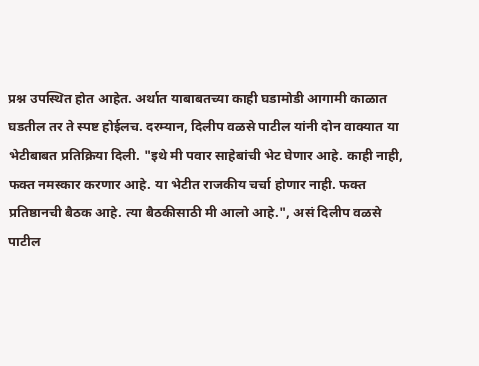प्रश्न उपस्थित होत आहेत. अर्थात याबाबतच्या काही घडामोडी आगामी काळात घडतील तर ते स्पष्ट होईलच. दरम्यान, दिलीप वळसे पाटील यांनी दोन वाक्यात या भेटीबाबत प्रतिक्रिया दिली. "इथे मी पवार साहेबांची भेट घेणार आहे. काही नाही, फक्त नमस्कार करणार आहे. या भेटीत राजकीय चर्चा होणार नाही. फक्त प्रतिष्ठानची बैठक आहे. त्या बैठकीसाठी मी आलो आहे.", असं दिलीप वळसे पाटील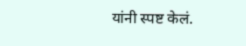यांनी स्पष्ट केलं.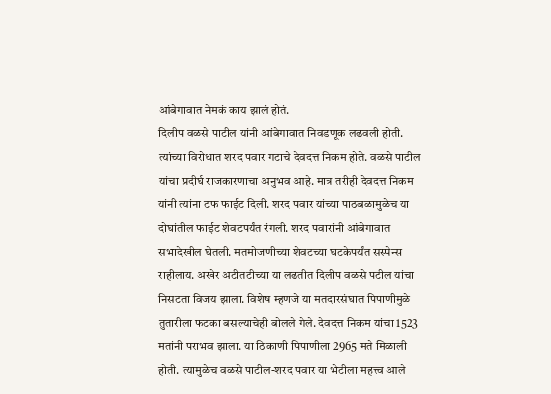आंबेगावात नेमकं काय झालं होतं.
दिलीप वळसे पाटील यांनी आंबेगावात निवडणूक लढवली होती. त्यांच्या विरोधात शरद पवार गटाचे देवदत्त निकम होते. वळसे पाटील यांचा प्रदीर्घ राजकारणाचा अनुभव आहे. मात्र तरीही देवदत्त निकम यांनी त्यांना टफ फाईट दिली. शरद पवार यांच्या पाठबळामुळेच या दोघांतील फाईट शेवटपर्यंत रंगली. शरद पवारांनी आंबेगावात सभादेखील घेतली. मतमोजणीच्या शेवटच्या घटकेपर्यंत सस्पेन्स राहीलाय. अखेर अटीतटीच्या या लढतीत दिलीप वळसे पटील यांचा निसटता विजय झाला. विशेष म्हणजे या मतदारसंघात पिपाणीमुळे तुतारीला फटका बसल्याचेही बोलले गेले. देवदत्त निकम यांचा 1523 मतांनी पराभव झाला. या ठिकाणी पिपाणीला 2965 मते मिळाली होती. त्यामुळेच वळसे पाटील-शरद पवार या भेटीला महत्त्व आले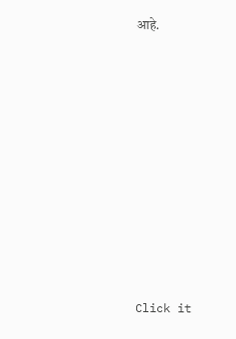आहे.












Click it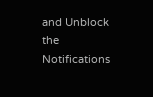and Unblock the Notifications